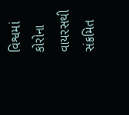વિશ્વમાં કોરોના વાયરસથી સંક્રમિત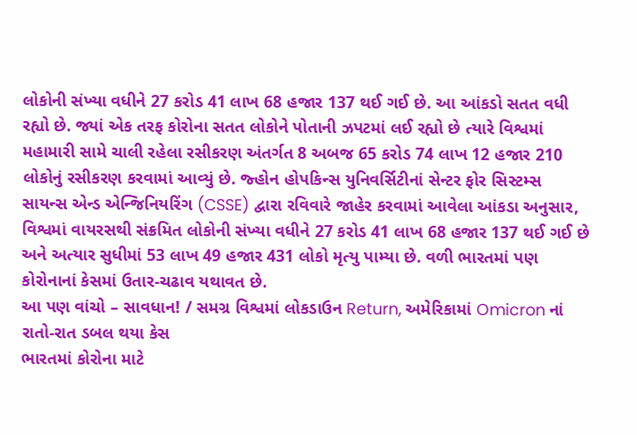લોકોની સંખ્યા વધીને 27 કરોડ 41 લાખ 68 હજાર 137 થઈ ગઈ છે. આ આંકડો સતત વધી રહ્યો છે. જ્યાં એક તરફ કોરોના સતત લોકોને પોતાની ઝપટમાં લઈ રહ્યો છે ત્યારે વિશ્વમાં મહામારી સામે ચાલી રહેલા રસીકરણ અંતર્ગત 8 અબજ 65 કરોડ 74 લાખ 12 હજાર 210 લોકોનું રસીકરણ કરવામાં આવ્યું છે. જ્હોન હોપકિન્સ યુનિવર્સિટીનાં સેન્ટર ફોર સિસ્ટમ્સ સાયન્સ એન્ડ એન્જિનિયરિંગ (CSSE) દ્વારા રવિવારે જાહેર કરવામાં આવેલા આંકડા અનુસાર, વિશ્વમાં વાયરસથી સંક્રમિત લોકોની સંખ્યા વધીને 27 કરોડ 41 લાખ 68 હજાર 137 થઈ ગઈ છે અને અત્યાર સુધીમાં 53 લાખ 49 હજાર 431 લોકો મૃત્યુ પામ્યા છે. વળી ભારતમાં પણ કોરોનાનાં કેસમાં ઉતાર-ચઢાવ યથાવત છે.
આ પણ વાંચો – સાવધાન! / સમગ્ર વિશ્વમાં લોકડાઉન Return, અમેરિકામાં Omicron નાં રાતો-રાત ડબલ થયા કેસ
ભારતમાં કોરોના માટે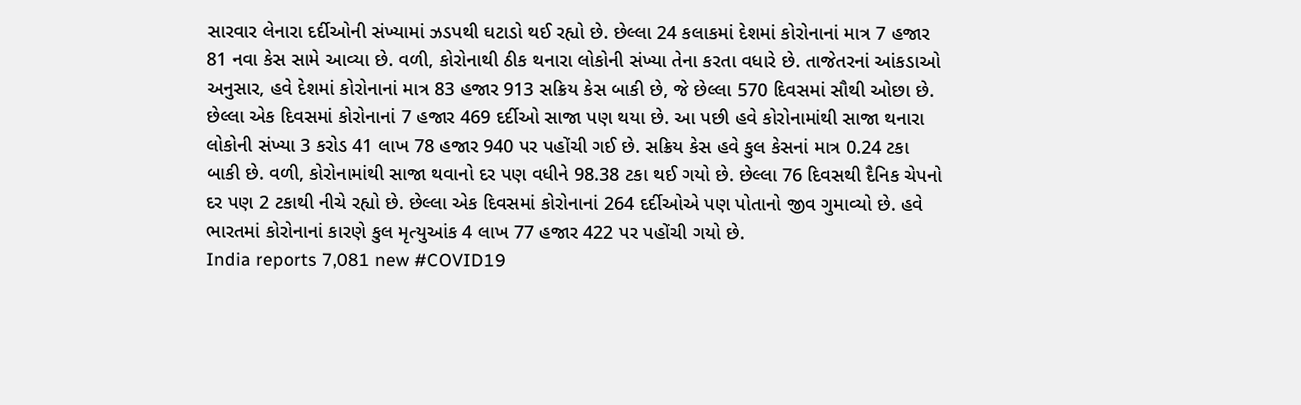સારવાર લેનારા દર્દીઓની સંખ્યામાં ઝડપથી ઘટાડો થઈ રહ્યો છે. છેલ્લા 24 કલાકમાં દેશમાં કોરોનાનાં માત્ર 7 હજાર 81 નવા કેસ સામે આવ્યા છે. વળી, કોરોનાથી ઠીક થનારા લોકોની સંખ્યા તેના કરતા વધારે છે. તાજેતરનાં આંકડાઓ અનુસાર, હવે દેશમાં કોરોનાનાં માત્ર 83 હજાર 913 સક્રિય કેસ બાકી છે, જે છેલ્લા 570 દિવસમાં સૌથી ઓછા છે. છેલ્લા એક દિવસમાં કોરોનાનાં 7 હજાર 469 દર્દીઓ સાજા પણ થયા છે. આ પછી હવે કોરોનામાંથી સાજા થનારા લોકોની સંખ્યા 3 કરોડ 41 લાખ 78 હજાર 940 પર પહોંચી ગઈ છે. સક્રિય કેસ હવે કુલ કેસનાં માત્ર 0.24 ટકા બાકી છે. વળી, કોરોનામાંથી સાજા થવાનો દર પણ વધીને 98.38 ટકા થઈ ગયો છે. છેલ્લા 76 દિવસથી દૈનિક ચેપનો દર પણ 2 ટકાથી નીચે રહ્યો છે. છેલ્લા એક દિવસમાં કોરોનાનાં 264 દર્દીઓએ પણ પોતાનો જીવ ગુમાવ્યો છે. હવે ભારતમાં કોરોનાનાં કારણે કુલ મૃત્યુઆંક 4 લાખ 77 હજાર 422 પર પહોંચી ગયો છે.
India reports 7,081 new #COVID19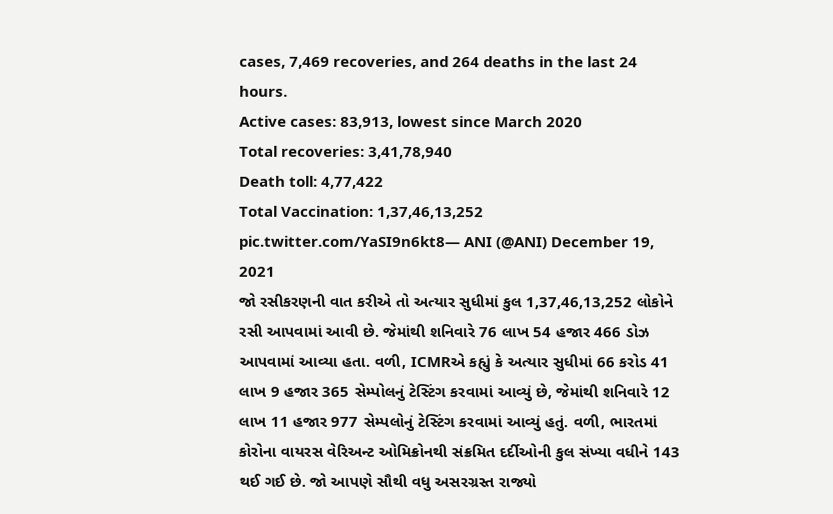cases, 7,469 recoveries, and 264 deaths in the last 24 hours.
Active cases: 83,913, lowest since March 2020
Total recoveries: 3,41,78,940
Death toll: 4,77,422
Total Vaccination: 1,37,46,13,252 pic.twitter.com/YaSI9n6kt8— ANI (@ANI) December 19, 2021
જો રસીકરણની વાત કરીએ તો અત્યાર સુધીમાં કુલ 1,37,46,13,252 લોકોને રસી આપવામાં આવી છે. જેમાંથી શનિવારે 76 લાખ 54 હજાર 466 ડોઝ આપવામાં આવ્યા હતા. વળી, ICMRએ કહ્યું કે અત્યાર સુધીમાં 66 કરોડ 41 લાખ 9 હજાર 365 સેમ્પોલનું ટેસ્ટિંગ કરવામાં આવ્યું છે, જેમાંથી શનિવારે 12 લાખ 11 હજાર 977 સેમ્પલોનું ટેસ્ટિંગ કરવામાં આવ્યું હતું. વળી, ભારતમાં કોરોના વાયરસ વેરિઅન્ટ ઓમિક્રોનથી સંક્રમિત દર્દીઓની કુલ સંખ્યા વધીને 143 થઈ ગઈ છે. જો આપણે સૌથી વધુ અસરગ્રસ્ત રાજ્યો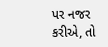પર નજર કરીએ, તો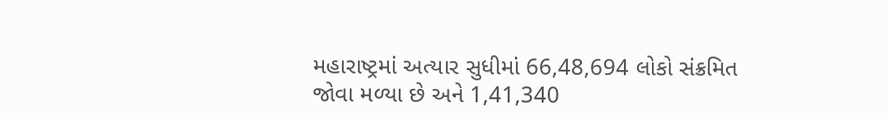મહારાષ્ટ્રમાં અત્યાર સુધીમાં 66,48,694 લોકો સંક્રમિત જોવા મળ્યા છે અને 1,41,340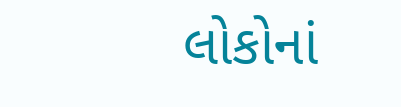લોકોનાં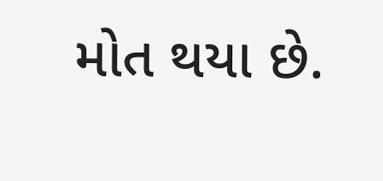મોત થયા છે.